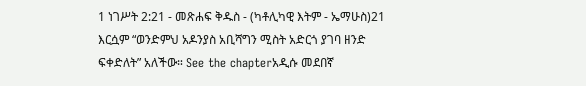1 ነገሥት 2:21 - መጽሐፍ ቅዱስ - (ካቶሊካዊ እትም - ኤማሁስ)21 እርሷም “ወንድምህ አዶንያስ አቢሻግን ሚስት አድርጎ ያገባ ዘንድ ፍቀድለት” አለችው። See the chapterአዲሱ መደበኛ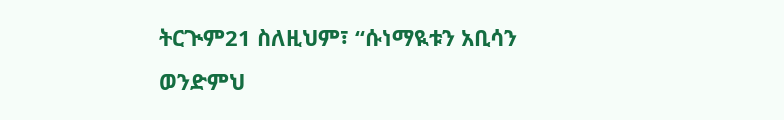ትርጒም21 ስለዚህም፣ “ሱነማዪቱን አቢሳን ወንድምህ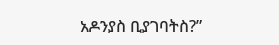አዶንያስ ቢያገባትስ?”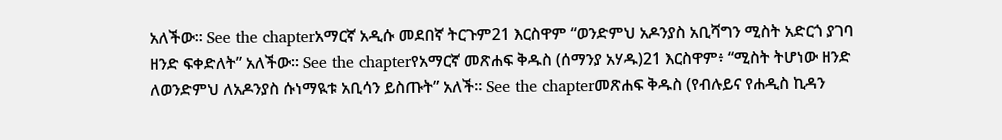አለችው። See the chapterአማርኛ አዲሱ መደበኛ ትርጉም21 እርስዋም “ወንድምህ አዶንያስ አቢሻግን ሚስት አድርጎ ያገባ ዘንድ ፍቀድለት” አለችው። See the chapterየአማርኛ መጽሐፍ ቅዱስ (ሰማንያ አሃዱ)21 እርስዋም፥ “ሚስት ትሆነው ዘንድ ለወንድምህ ለአዶንያስ ሱነማዪቱ አቢሳን ይስጡት” አለች። See the chapterመጽሐፍ ቅዱስ (የብሉይና የሐዲስ ኪዳን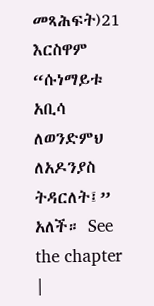መጻሕፍት)21 እርስዋም “ሱነማይቱ አቢሳ ለወንድምህ ለአዶንያስ ትዳርለት፤” አለች። See the chapter |